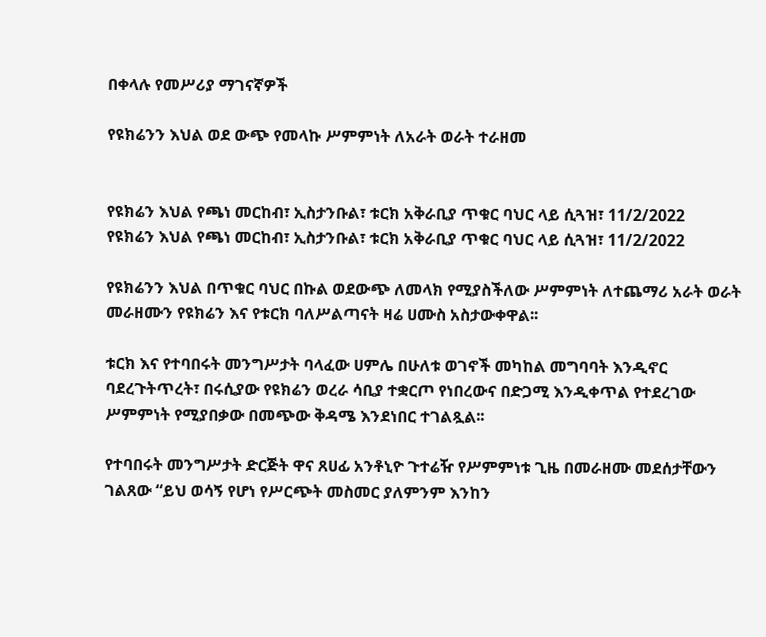በቀላሉ የመሥሪያ ማገናኛዎች

የዩክሬንን እህል ወደ ውጭ የመላኩ ሥምምነት ለአራት ወራት ተራዘመ


የዩክሬን እህል የጫነ መርከብ፣ ኢስታንቡል፣ ቱርክ አቅራቢያ ጥቁር ባህር ላይ ሲጓዝ፣ 11/2/2022
የዩክሬን እህል የጫነ መርከብ፣ ኢስታንቡል፣ ቱርክ አቅራቢያ ጥቁር ባህር ላይ ሲጓዝ፣ 11/2/2022

የዩክሬንን እህል በጥቁር ባህር በኩል ወደውጭ ለመላክ የሚያስችለው ሥምምነት ለተጨማሪ አራት ወራት መራዘሙን የዩክሬን እና የቱርክ ባለሥልጣናት ዛሬ ሀሙስ አስታውቀዋል፡፡

ቱርክ እና የተባበሩት መንግሥታት ባላፈው ሀምሌ በሁለቱ ወገኖች መካከል መግባባት እንዲኖር ባደረጉትጥረት፣ በሩሲያው የዩክሬን ወረራ ሳቢያ ተቋርጦ የነበረውና በድጋሚ እንዲቀጥል የተደረገው ሥምምነት የሚያበቃው በመጭው ቅዳሜ እንደነበር ተገልጿል፡፡

የተባበሩት መንግሥታት ድርጅት ዋና ጸሀፊ አንቶኒዮ ጉተሬዥ የሥምምነቱ ጊዜ በመራዘሙ መደሰታቸውን ገልጸው “ይህ ወሳኝ የሆነ የሥርጭት መስመር ያለምንም እንከን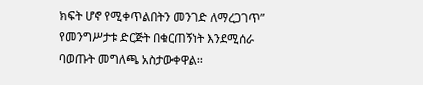ክፍት ሆኖ የሚቀጥልበትን መንገድ ለማረጋገጥ” የመንግሥታቱ ድርጅት በቁርጠኝነት እንደሚሰራ ባወጡት መግለጫ አስታውቀዋል፡፡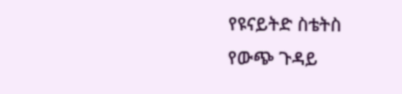የዩናይትድ ስቴትስ የውጭ ጉዳይ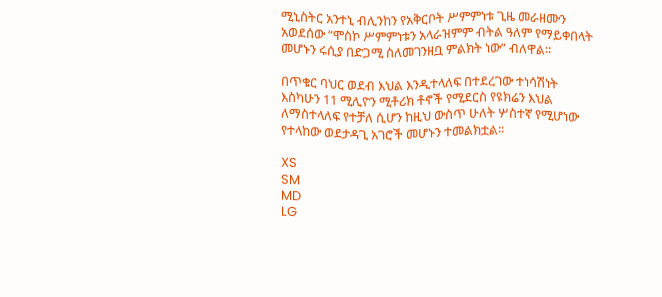ሚኒስትር አንተኒ ብሊንከን የአቅርቦት ሥምምነቱ ጊዜ መራዘሙን አወደሰው “ሞስኮ ሥምምነቱን አላራዝምም ብትል ዓለም የማይቀበላት መሆኑን ሩሲያ በድጋሚ ስለመገንዘቧ ምልክት ነው” ብለዋል፡፡

በጥቁር ባህር ወደብ እህል እንዲተላለፍ በተደረገው ተነሳሽነት እስካሁን 11 ሚሊዮን ሚቶሪክ ቶኖች የሚደርስ የዩክሬን እህል ለማስተላለፍ የተቻለ ሲሆን ከዚህ ውስጥ ሁለት ሦስተኛ የሚሆነው የተላከው ወደታዳጊ አገሮች መሆኑን ተመልክቷል፡፡

XS
SM
MD
LG